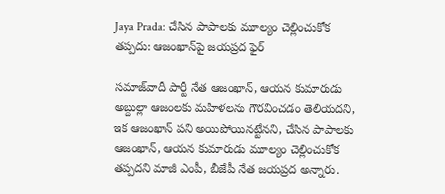Jaya Prada: చేసిన పాపాలకు మూల్యం చెల్లించుకోక తప్పదు: ఆజంఖాన్‌పై జయప్రద ఫైర్

సమాజ్‌వాదీ పార్టీ నేత ఆజంఖాన్‌, ఆయన కుమారుడు అబ్దుల్లా ఆజంలకు మహిళలను గౌరవించడం తెలియదని, ఇక ఆజంఖాన్ పని అయిపోయినట్టేనని, చేసిన పాపాలకు ఆజంఖాన్, ఆయన కుమారుడు మూల్యం చెల్లించుకోక తప్పదని మాజీ ఎంపీ, బీజేపీ నేత జయప్రద అన్నారు.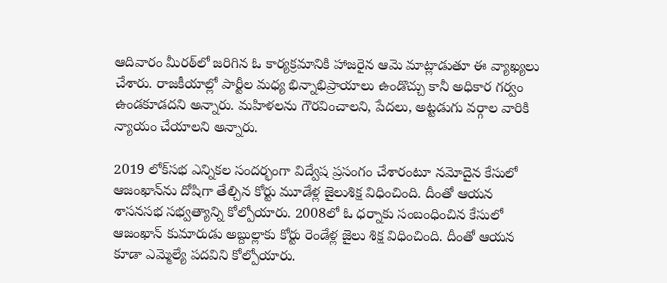ఆదివారం మీరఠ్‌లో జరిగిన ఓ కార్యక్రమానికి హాజరైన ఆమె మాట్లాడుతూ ఈ వ్యాఖ్యలు చేశారు. రాజకీయాల్లో పార్టీల మధ్య భిన్నాభిప్రాయాలు ఉండొచ్చు కానీ అధికార గర్వం ఉండకూడదని అన్నారు. మహిళలను గౌరవించాలని, పేదలు, అట్టడుగు వర్గాల వారికి న్యాయం చేయాలని అన్నారు.

2019 లోక్‌సభ ఎన్నికల సందర్భంగా విద్వేష ప్రసంగం చేశారంటూ నమోదైన కేసులో ఆజంఖాన్‌ను దోషిగా తేల్చిన కోర్టు మూడేళ్ల జైలుశిక్ష విధించింది. దీంతో ఆయన శాసనసభ సభ్వత్యాన్ని కోల్పోయారు. 2008లో ఓ ధర్నాకు సంబంధించిన కేసులో ఆజంఖాన్ కుమారుడు అబ్దుల్లాకు కోర్టు రెండేళ్ల జైలు శిక్ష విధించింది. దీంతో ఆయన కూడా ఎమ్మెల్యే పదవిని కోల్పోయారు.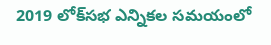2019 లోక్‌సభ ఎన్నికల సమయంలో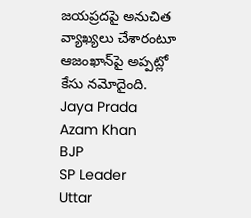జయప్రదపై అనుచిత వ్యాఖ్యలు చేశారంటూ ఆజంఖాన్‌పై అప్పట్లో కేసు నమోదైంది.
Jaya Prada
Azam Khan
BJP
SP Leader
Uttar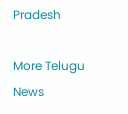Pradesh

More Telugu News